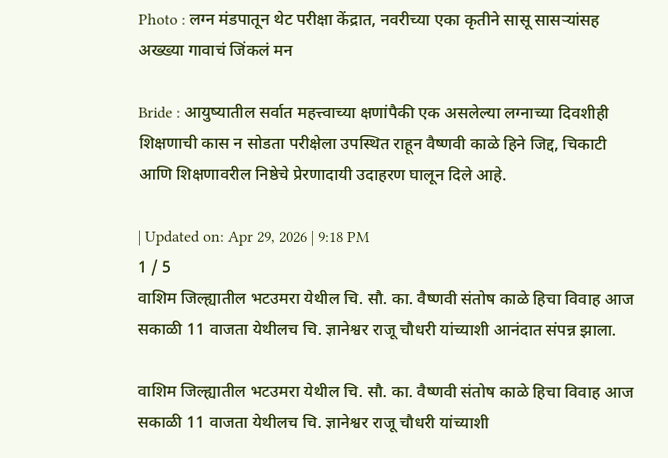Photo : लग्न मंडपातून थेट परीक्षा केंद्रात, नवरीच्या एका कृतीने सासू सासऱ्यांसह अख्ख्या गावाचं जिंकलं मन

Bride : आयुष्यातील सर्वात महत्त्वाच्या क्षणांपैकी एक असलेल्या लग्नाच्या दिवशीही शिक्षणाची कास न सोडता परीक्षेला उपस्थित राहून वैष्णवी काळे हिने जिद्द, चिकाटी आणि शिक्षणावरील निष्ठेचे प्रेरणादायी उदाहरण घालून दिले आहे.

| Updated on: Apr 29, 2026 | 9:18 PM
1 / 5
वाशिम जिल्ह्यातील भटउमरा येथील चि. सौ. का. वैष्णवी संतोष काळे हिचा विवाह आज सकाळी 11 वाजता येथीलच चि. ज्ञानेश्वर राजू चौधरी यांच्याशी आनंदात संपन्न झाला.

वाशिम जिल्ह्यातील भटउमरा येथील चि. सौ. का. वैष्णवी संतोष काळे हिचा विवाह आज सकाळी 11 वाजता येथीलच चि. ज्ञानेश्वर राजू चौधरी यांच्याशी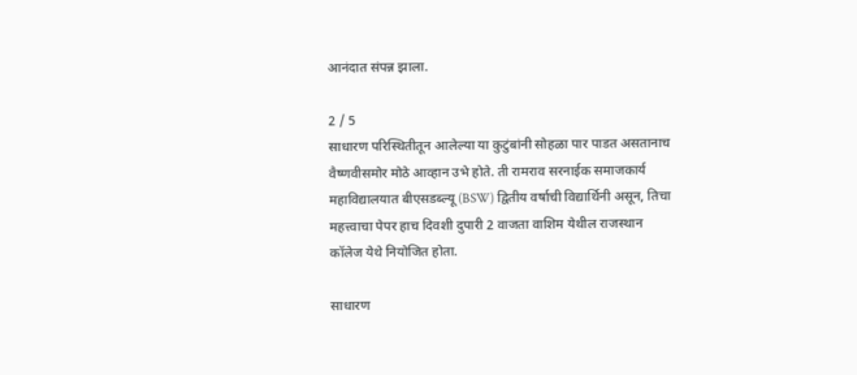आनंदात संपन्न झाला.

2 / 5
साधारण परिस्थितीतून आलेल्या या कुटुंबांनी सोहळा पार पाडत असतानाच वैष्णवीसमोर मोठे आव्हान उभे होते. ती रामराव सरनाईक समाजकार्य महाविद्यालयात बीएसडब्ल्यू (BSW) द्वितीय वर्षाची विद्यार्थिनी असून, तिचा महत्त्वाचा पेपर हाच दिवशी दुपारी 2 वाजता वाशिम येथील राजस्थान कॉलेज येथे नियोजित होता.

साधारण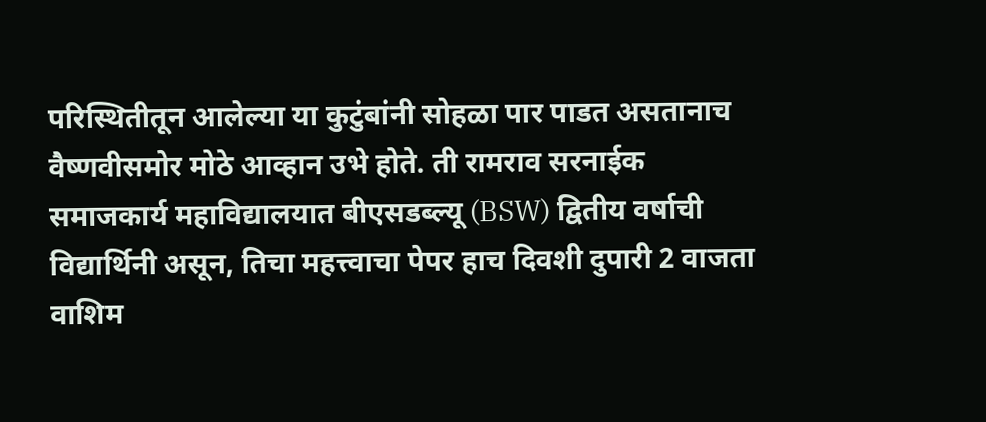परिस्थितीतून आलेल्या या कुटुंबांनी सोहळा पार पाडत असतानाच वैष्णवीसमोर मोठे आव्हान उभे होते. ती रामराव सरनाईक समाजकार्य महाविद्यालयात बीएसडब्ल्यू (BSW) द्वितीय वर्षाची विद्यार्थिनी असून, तिचा महत्त्वाचा पेपर हाच दिवशी दुपारी 2 वाजता वाशिम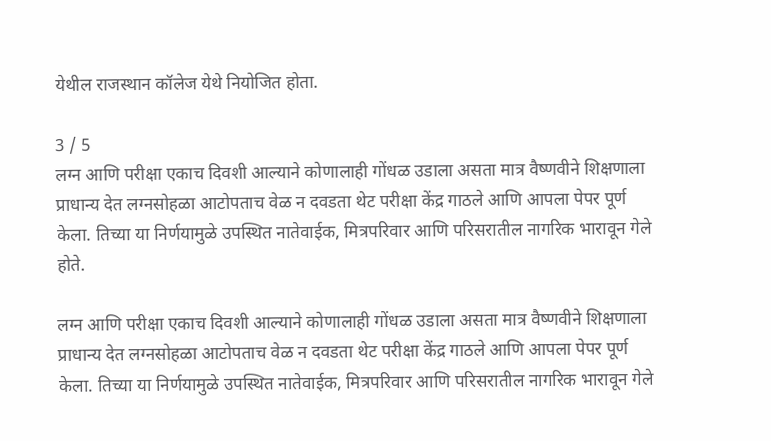येथील राजस्थान कॉलेज येथे नियोजित होता.

3 / 5
लग्न आणि परीक्षा एकाच दिवशी आल्याने कोणालाही गोंधळ उडाला असता मात्र वैष्णवीने शिक्षणाला प्राधान्य देत लग्नसोहळा आटोपताच वेळ न दवडता थेट परीक्षा केंद्र गाठले आणि आपला पेपर पूर्ण केला. तिच्या या निर्णयामुळे उपस्थित नातेवाईक, मित्रपरिवार आणि परिसरातील नागरिक भारावून गेले होते.

लग्न आणि परीक्षा एकाच दिवशी आल्याने कोणालाही गोंधळ उडाला असता मात्र वैष्णवीने शिक्षणाला प्राधान्य देत लग्नसोहळा आटोपताच वेळ न दवडता थेट परीक्षा केंद्र गाठले आणि आपला पेपर पूर्ण केला. तिच्या या निर्णयामुळे उपस्थित नातेवाईक, मित्रपरिवार आणि परिसरातील नागरिक भारावून गेले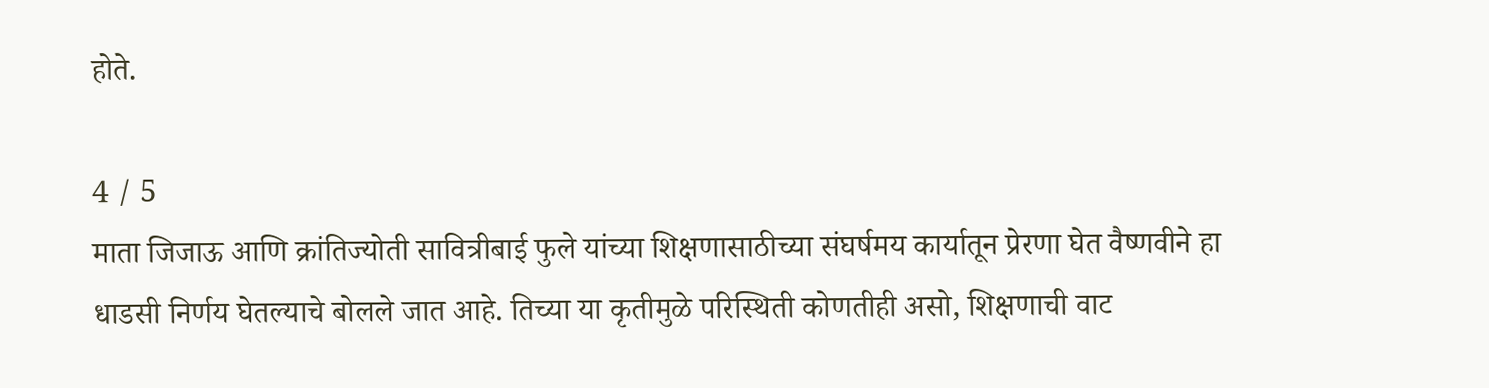होते.

4 / 5
माता जिजाऊ आणि क्रांतिज्योती सावित्रीबाई फुले यांच्या शिक्षणासाठीच्या संघर्षमय कार्यातून प्रेरणा घेत वैष्णवीने हा धाडसी निर्णय घेतल्याचे बोलले जात आहे. तिच्या या कृतीमुळे परिस्थिती कोणतीही असो, शिक्षणाची वाट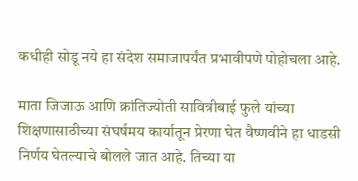कधीही सोडू नये हा संदेश समाजापर्यंत प्रभावीपणे पोहोचला आहे.

माता जिजाऊ आणि क्रांतिज्योती सावित्रीबाई फुले यांच्या शिक्षणासाठीच्या संघर्षमय कार्यातून प्रेरणा घेत वैष्णवीने हा धाडसी निर्णय घेतल्याचे बोलले जात आहे. तिच्या या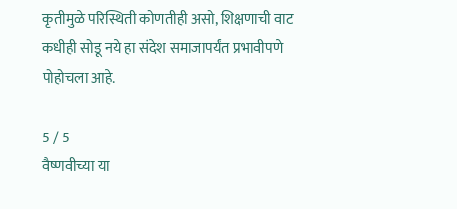कृतीमुळे परिस्थिती कोणतीही असो, शिक्षणाची वाट कधीही सोडू नये हा संदेश समाजापर्यंत प्रभावीपणे पोहोचला आहे.

5 / 5
वैष्णवीच्या या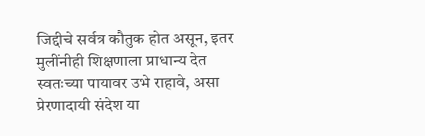जिद्दीचे सर्वत्र कौतुक होत असून, इतर मुलींनीही शिक्षणाला प्राधान्य देत स्वतःच्या पायावर उभे राहावे, असा प्रेरणादायी संदेश या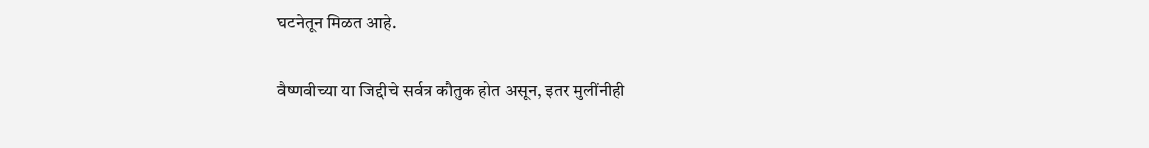घटनेतून मिळत आहे.

वैष्णवीच्या या जिद्दीचे सर्वत्र कौतुक होत असून, इतर मुलींनीही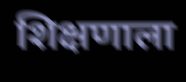शिक्षणाला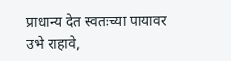प्राधान्य देत स्वतःच्या पायावर उभे राहावे,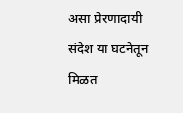असा प्रेरणादायी संदेश या घटनेतून मिळत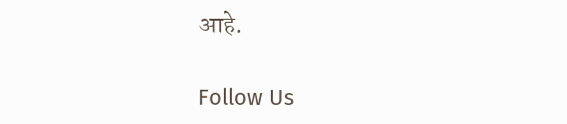आहे.

Follow Us